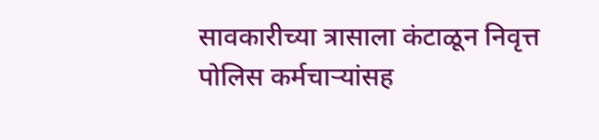सावकारीच्या त्रासाला कंटाळून निवृत्त पोलिस कर्मचाऱ्यांसह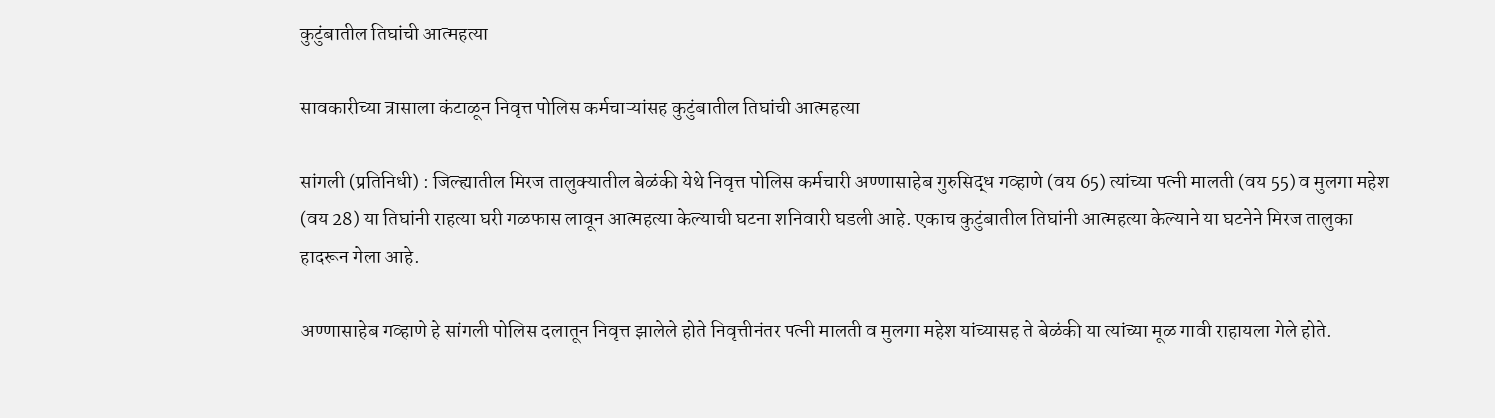कुटुंबातील तिघांची आत्महत्या

सावकारीच्या त्रासाला कंटाळून निवृत्त पोलिस कर्मचाऱ्यांसह कुटुंबातील तिघांची आत्महत्या

सांगली (प्रतिनिधी) : जिल्ह्यातील मिरज तालुक्यातील बेळंकी येथे निवृत्त पोलिस कर्मचारी अण्णासाहेब गुरुसिद्ध गव्हाणे (वय 65) त्यांच्या पत्नी मालती (वय 55) व मुलगा महेश (वय 28) या तिघांनी राहत्या घरी गळफास लावून आत्महत्या केल्याची घटना शनिवारी घडली आहे. एकाच कुटुंबातील तिघांनी आत्महत्या केल्याने या घटनेने मिरज तालुका हादरून गेला आहे.

अण्णासाहेब गव्हाणे हे सांगली पोलिस दलातून निवृत्त झालेले होते निवृत्तीनंतर पत्नी मालती व मुलगा महेश यांच्यासह ते बेळंकी या त्यांच्या मूळ गावी राहायला गेले होते.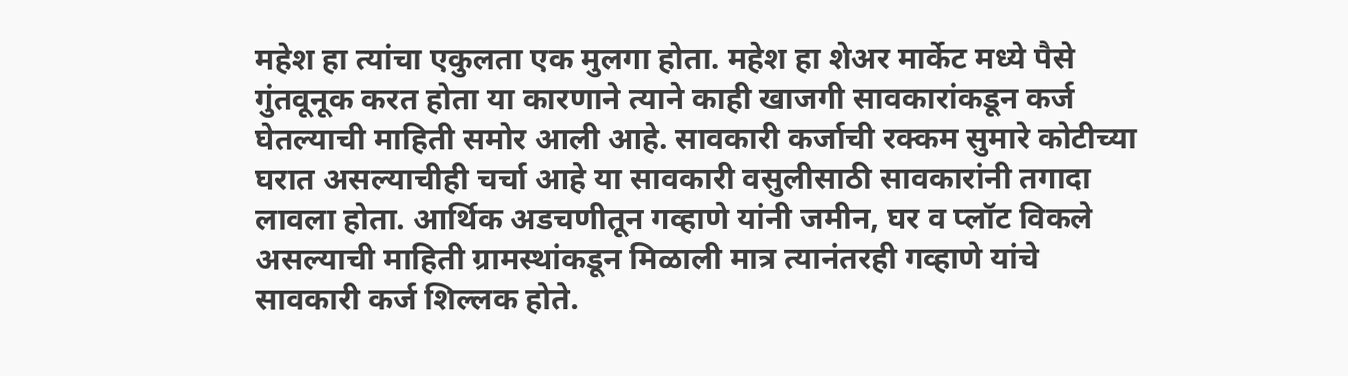महेश हा त्यांचा एकुलता एक मुलगा होता. महेश हा शेअर मार्केट मध्ये पैसे गुंतवूनूक करत होता या कारणाने त्याने काही खाजगी सावकारांकडून कर्ज घेतल्याची माहिती समोर आली आहे. सावकारी कर्जाची रक्कम सुमारे कोटीच्या घरात असल्याचीही चर्चा आहे या सावकारी वसुलीसाठी सावकारांनी तगादा लावला होता. आर्थिक अडचणीतून गव्हाणे यांनी जमीन, घर व प्लॉट विकले असल्याची माहिती ग्रामस्थांकडून मिळाली मात्र त्यानंतरही गव्हाणे यांचे सावकारी कर्ज शिल्लक होते.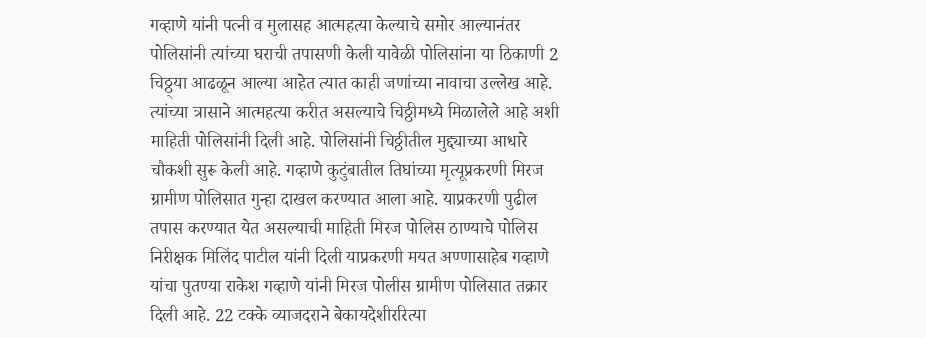गव्हाणे यांनी पत्नी व मुलासह आत्महत्या केल्याचे समोर आल्यानंतर पोलिसांनी त्यांच्या घराची तपासणी केली यावेळी पोलिसांना या ठिकाणी 2 चिठ्ठ्या आढळून आल्या आहेत त्यात काही जणांच्या नावाचा उल्लेख आहे. त्यांच्या त्रासाने आत्महत्या करीत असल्याचे चिठ्ठीमध्ये मिळालेले आहे अशी माहिती पोलिसांनी दिली आहे. पोलिसांनी चिठ्ठीतील मुद्द्याच्या आधारे चौकशी सुरू केली आहे. गव्हाणे कुटुंबातील तिघांच्या मृत्यूप्रकरणी मिरज ग्रामीण पोलिसात गुन्हा दाखल करण्यात आला आहे. याप्रकरणी पुढील तपास करण्यात येत असल्याची माहिती मिरज पोलिस ठाण्याचे पोलिस निरीक्षक मिलिंद पाटील यांनी दिली याप्रकरणी मयत अण्णासाहेब गव्हाणे यांचा पुतण्या राकेश गव्हाणे यांनी मिरज पोलीस ग्रामीण पोलिसात तक्रार दिली आहे. 22 टक्के व्याजदराने बेकायदेशीररित्या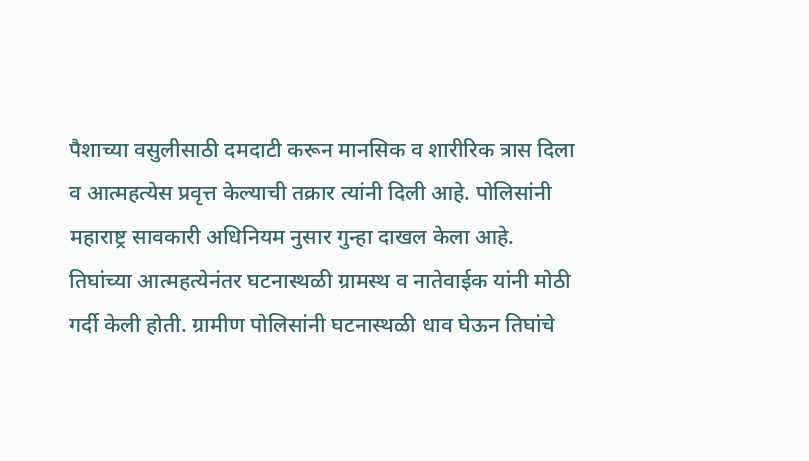पैशाच्या वसुलीसाठी दमदाटी करून मानसिक व शारीरिक त्रास दिला व आत्महत्येस प्रवृत्त केल्याची तक्रार त्यांनी दिली आहे. पोलिसांनी महाराष्ट्र सावकारी अधिनियम नुसार गुन्हा दाखल केला आहे. तिघांच्या आत्महत्येनंतर घटनास्थळी ग्रामस्थ व नातेवाईक यांनी मोठी गर्दी केली होती. ग्रामीण पोलिसांनी घटनास्थळी धाव घेऊन तिघांचे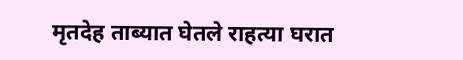मृतदेह ताब्यात घेतले राहत्या घरात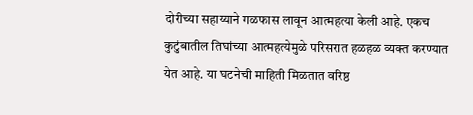दोरीच्या सहाय्याने गळफास लावून आत्महत्या केली आहे. एकच कुटुंबातील तिघांच्या आत्महत्येमुळे परिसरात हळहळ व्यक्त करण्यात येत आहे. या घटनेची माहिती मिळतात वरिष्ठ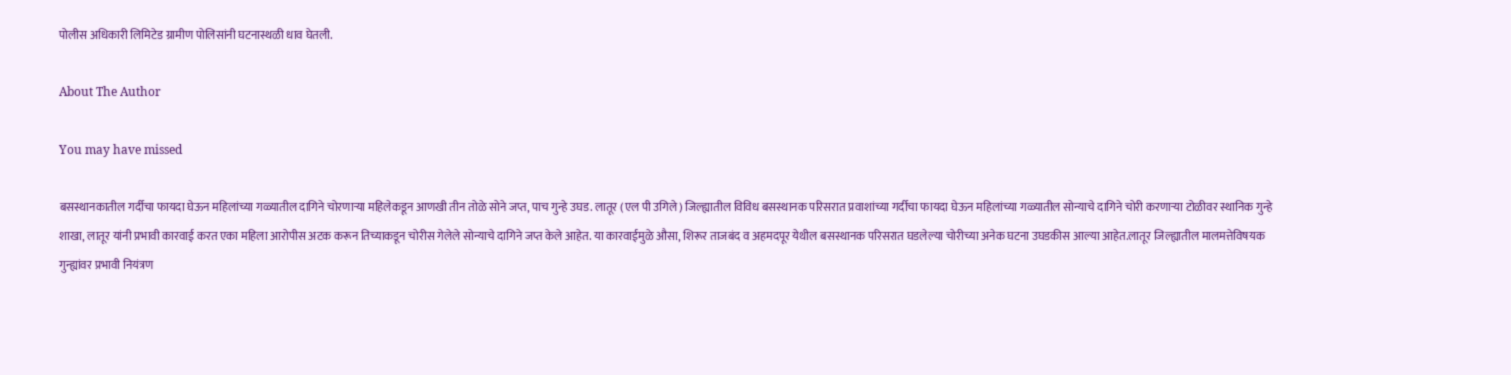पोलीस अधिकारी लिमिटेड ग्रामीण पोलिसांनी घटनास्थळी धाव घेतली.

About The Author

You may have missed

बसस्थानकातील गर्दीचा फायदा घेऊन महिलांच्या गळ्यातील दागिने चोरणाऱ्या महिलेकडून आणखी तीन तोळे सोने जप्त, पाच गुन्हे उघड. लातूर (एल पी उगिले) जिल्ह्यातील विविध बसस्थानक परिसरात प्रवाशांच्या गर्दीचा फायदा घेऊन महिलांच्या गळ्यातील सोन्याचे दागिने चोरी करणाऱ्या टोळीवर स्थानिक गुन्हे शाखा, लातूर यांनी प्रभावी कारवाई करत एका महिला आरोपीस अटक करून तिच्याकडून चोरीस गेलेले सोन्याचे दागिने जप्त केले आहेत. या कारवाईमुळे औसा, शिरूर ताजबंद व अहमदपूर येथील बसस्थानक परिसरात घडलेल्या चोरीच्या अनेक घटना उघडकीस आल्या आहेत.लातूर जिल्ह्यातील मालमत्तेविषयक गुन्ह्यांवर प्रभावी नियंत्रण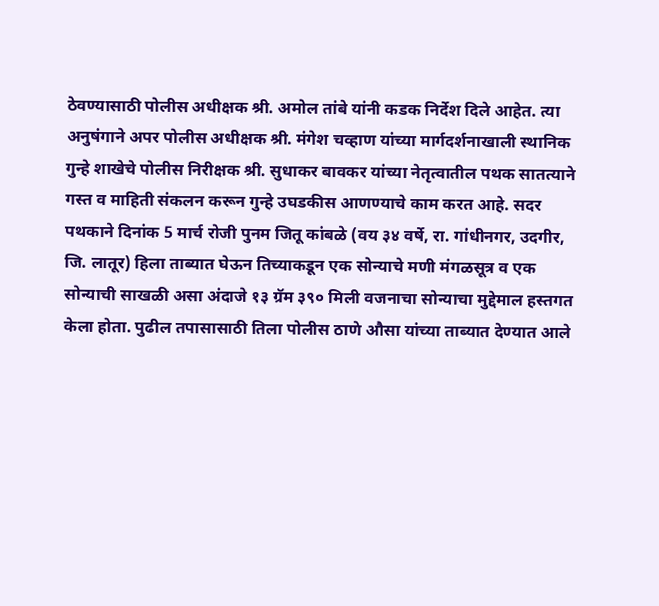ठेवण्यासाठी पोलीस अधीक्षक श्री. अमोल तांबे यांनी कडक निर्देश दिले आहेत. त्या अनुषंगाने अपर पोलीस अधीक्षक श्री. मंगेश चव्हाण यांच्या मार्गदर्शनाखाली स्थानिक गुन्हे शाखेचे पोलीस निरीक्षक श्री. सुधाकर बावकर यांच्या नेतृत्वातील पथक सातत्याने गस्त व माहिती संकलन करून गुन्हे उघडकीस आणण्याचे काम करत आहे. सदर पथकाने दिनांक 5 मार्च रोजी पुनम जितू कांबळे (वय ३४ वर्षे, रा. गांधीनगर, उदगीर, जि. लातूर) हिला ताब्यात घेऊन तिच्याकडून एक सोन्याचे मणी मंगळसूत्र व एक सोन्याची साखळी असा अंदाजे १३ ग्रॅम ३९० मिली वजनाचा सोन्याचा मुद्देमाल हस्तगत केला होता. पुढील तपासासाठी तिला पोलीस ठाणे औसा यांच्या ताब्यात देण्यात आले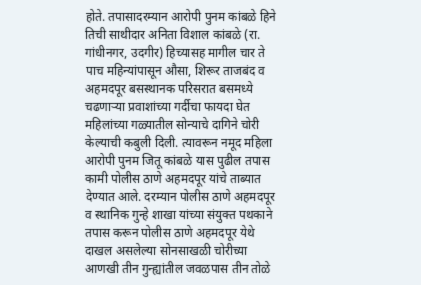होते. तपासादरम्यान आरोपी पुनम कांबळे हिने तिची साथीदार अनिता विशाल कांबळे (रा. गांधीनगर, उदगीर) हिच्यासह मागील चार ते पाच महिन्यांपासून औसा, शिरूर ताजबंद व अहमदपूर बसस्थानक परिसरात बसमध्ये चढणाऱ्या प्रवाशांच्या गर्दीचा फायदा घेत महिलांच्या गळ्यातील सोन्याचे दागिने चोरी केल्याची कबुली दिली. त्यावरून नमूद महिला आरोपी पुनम जितू कांबळे यास पुढील तपास कामी पोलीस ठाणे अहमदपूर यांचे ताब्यात देण्यात आले. दरम्यान पोलीस ठाणे अहमदपूर व स्थानिक गुन्हे शाखा यांच्या संयुक्त पथकाने तपास करून पोलीस ठाणे अहमदपूर येथे दाखल असलेल्या सोनसाखळी चोरीच्या आणखी तीन गुन्ह्यांतील जवळपास तीन तोळे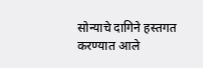सोन्याचे दागिने हस्तगत करण्यात आले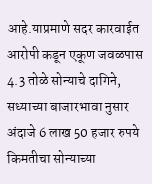आहे.याप्रमाणे सदर कारवाईत आरोपी कडून एकूण जवळपास 4.3 तोळे सोन्याचे दागिने, सध्याच्या बाजारभावा नुसार अंदाजे 6 लाख 50 हजार रुपये किमतीचा सोन्याच्या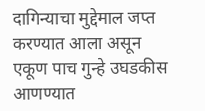दागिन्याचा मुद्देमाल जप्त करण्यात आला असून एकूण पाच गुन्हे उघडकीस आणण्यात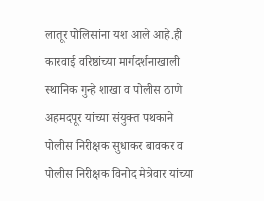लातूर पोलिसांना यश आले आहे.ही कारवाई वरिष्ठांच्या मार्गदर्शनाखाली स्थानिक गुन्हे शाखा व पोलीस ठाणे अहमदपूर यांच्या संयुक्त पथकाने पोलीस निरीक्षक सुधाकर बावकर व पोलीस निरीक्षक विनोद मेत्रेवार यांच्या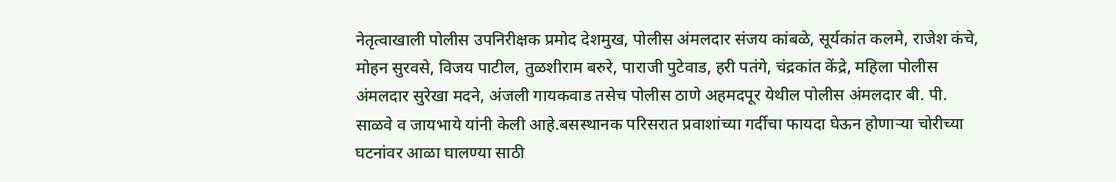नेतृत्वाखाली पोलीस उपनिरीक्षक प्रमोद देशमुख, पोलीस अंमलदार संजय कांबळे, सूर्यकांत कलमे, राजेश कंचे, मोहन सुरवसे, विजय पाटील, तुळशीराम बरुरे, पाराजी पुटेवाड, हरी पतंगे, चंद्रकांत केंद्रे, महिला पोलीस अंमलदार सुरेखा मदने, अंजली गायकवाड तसेच पोलीस ठाणे अहमदपूर येथील पोलीस अंमलदार बी. पी. साळवे व जायभाये यांनी केली आहे.बसस्थानक परिसरात प्रवाशांच्या गर्दीचा फायदा घेऊन होणाऱ्या चोरीच्या घटनांवर आळा घालण्या साठी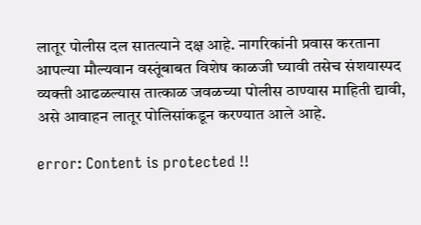लातूर पोलीस दल सातत्याने दक्ष आहे. नागरिकांनी प्रवास करताना आपल्या मौल्यवान वस्तूंबाबत विशेष काळजी घ्यावी तसेच संशयास्पद व्यक्ती आढळल्यास तात्काळ जवळच्या पोलीस ठाण्यास माहिती द्यावी, असे आवाहन लातूर पोलिसांकडून करण्यात आले आहे.

error: Content is protected !!